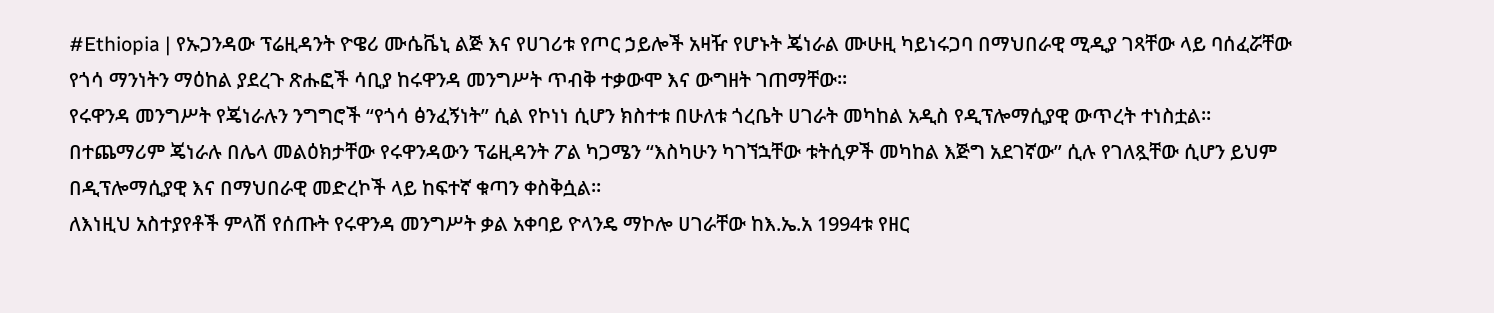#Ethiopia | የኡጋንዳው ፕሬዚዳንት ዮዌሪ ሙሴቬኒ ልጅ እና የሀገሪቱ የጦር ኃይሎች አዛዥ የሆኑት ጄነራል ሙሁዚ ካይነሩጋባ በማህበራዊ ሚዲያ ገጻቸው ላይ ባሰፈሯቸው የጎሳ ማንነትን ማዕከል ያደረጉ ጽሑፎች ሳቢያ ከሩዋንዳ መንግሥት ጥብቅ ተቃውሞ እና ውግዘት ገጠማቸው።
የሩዋንዳ መንግሥት የጄነራሉን ንግግሮች “የጎሳ ፅንፈኝነት” ሲል የኮነነ ሲሆን ክስተቱ በሁለቱ ጎረቤት ሀገራት መካከል አዲስ የዲፕሎማሲያዊ ውጥረት ተነስቷል።
በተጨማሪም ጄነራሉ በሌላ መልዕክታቸው የሩዋንዳውን ፕሬዚዳንት ፖል ካጋሜን “እስካሁን ካገኘኋቸው ቱትሲዎች መካከል እጅግ አደገኛው” ሲሉ የገለጿቸው ሲሆን ይህም በዲፕሎማሲያዊ እና በማህበራዊ መድረኮች ላይ ከፍተኛ ቁጣን ቀስቅሷል።
ለእነዚህ አስተያየቶች ምላሽ የሰጡት የሩዋንዳ መንግሥት ቃል አቀባይ ዮላንዴ ማኮሎ ሀገራቸው ከእ.ኤ.አ 1994ቱ የዘር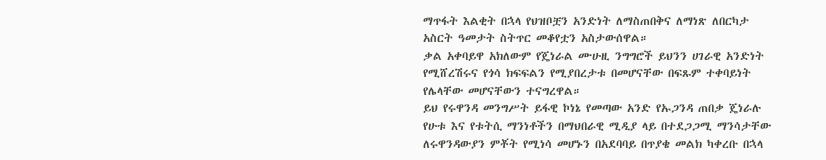ማጥፋት እልቂት በኋላ የህዝቦቿን አንድነት ለማስጠበቅና ለማነጽ ለበርካታ አስርት ዓመታት ስትጥር መቆየቷን አስታውሰዋል።
ቃል አቀባይዋ አክለውም የጄነራል ሙሁዚ ንግግሮች ይህንን ሀገራዊ አንድነት የሚሸረሽሩና የጎሳ ክፍፍልን የሚያበረታቱ በመሆናቸው በፍጹም ተቀባይነት የሌላቸው መሆናቸውን ተናግረዋል።
ይህ የሩዋንዳ መንግሥት ይፋዊ ኮነኔ የመጣው አንድ የኡጋንዳ ጠበቃ ጄነራሉ የሁቱ እና የቱትሲ ማንነቶችን በማህበራዊ ሚዲያ ላይ በተደጋጋሚ ማንሳታቸው ለሩዋንዳውያን ምቾት የሚነሳ መሆኑን በአደባባይ በጥያቄ መልክ ካቀረቡ በኋላ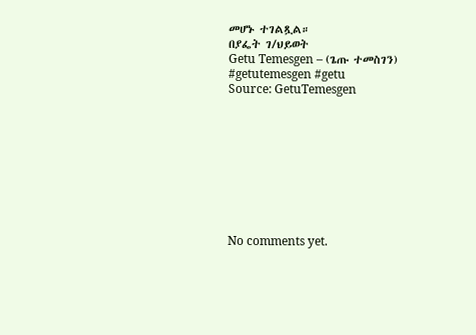መሆኑ ተገልጿል።
በያፌት ገ/ህይወት
Getu Temesgen – (ጌጡ ተመስገን)
#getutemesgen #getu
Source: GetuTemesgen









No comments yet.